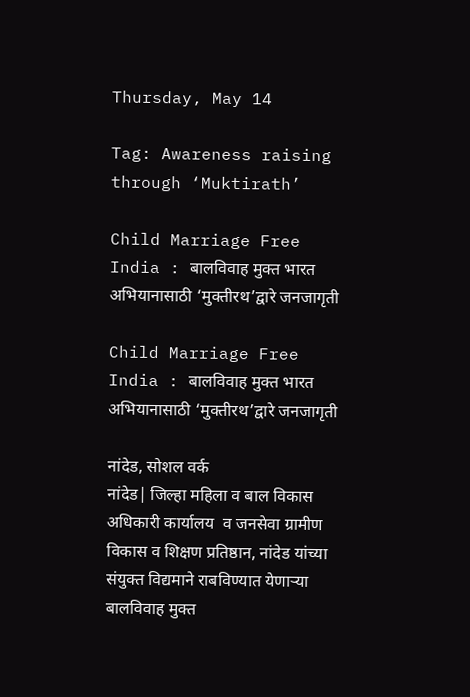Thursday, May 14

Tag: Awareness raising through ‘Muktirath’

Child Marriage Free India : बालविवाह मुक्त भारत अभियानासाठी ‘मुक्तीरथ’द्वारे जनजागृती

Child Marriage Free India : बालविवाह मुक्त भारत अभियानासाठी ‘मुक्तीरथ’द्वारे जनजागृती

नांदेड, सोशल वर्क
नांदेड| जिल्हा महिला व बाल विकास अधिकारी कार्यालय  व जनसेवा ग्रामीण विकास व शिक्षण प्रतिष्ठान, नांदेड यांच्या संयुक्त विद्यमाने राबविण्यात येणाऱ्या बालविवाह मुक्त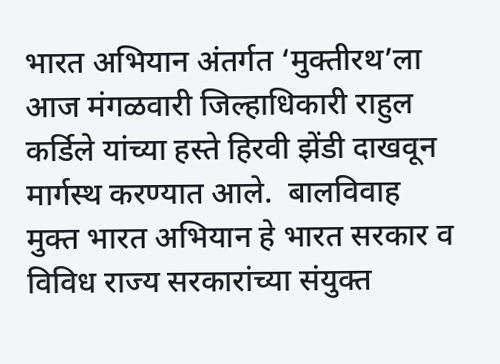भारत अभियान अंतर्गत ‘मुक्तीरथ’ला आज मंगळवारी जिल्हाधिकारी राहुल कर्डिले यांच्या हस्ते हिरवी झेंडी दाखवून मार्गस्थ करण्यात आले.  बालविवाह मुक्त भारत अभियान हे भारत सरकार व विविध राज्य सरकारांच्या संयुक्त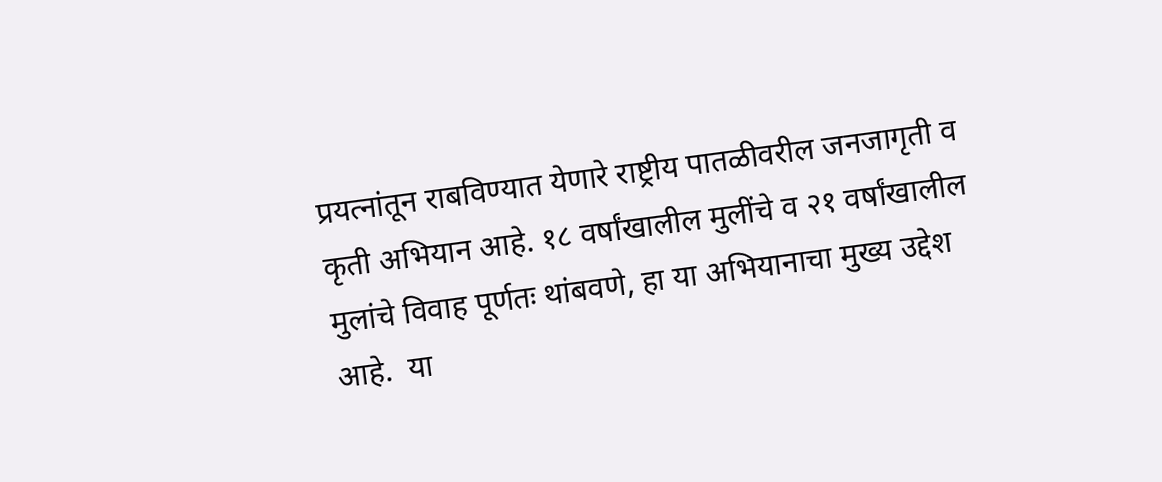प्रयत्नांतून राबविण्यात येणारे राष्ट्रीय पातळीवरील जनजागृती व कृती अभियान आहे. १८ वर्षांखालील मुलींचे व २१ वर्षांखालील मुलांचे विवाह पूर्णतः थांबवणे, हा या अभियानाचा मुख्य उद्देश आहे.  या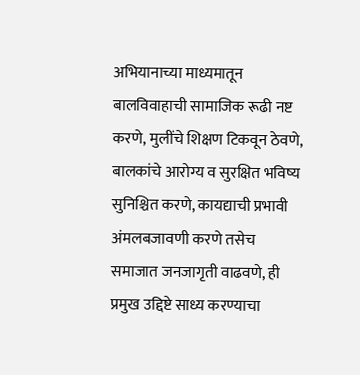अभियानाच्या माध्यमातून बालविवाहाची सामाजिक रूढी नष्ट करणे, मुलींचे शिक्षण टिकवून ठेवणे, बालकांचे आरोग्य व सुरक्षित भविष्य सुनिश्चित करणे, कायद्याची प्रभावी अंमलबजावणी करणे तसेच समाजात जनजागृती वाढवणे, ही प्रमुख उद्दिष्टे साध्य करण्याचा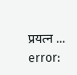प्रयत्न ...
error: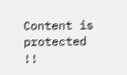Content is protected !!